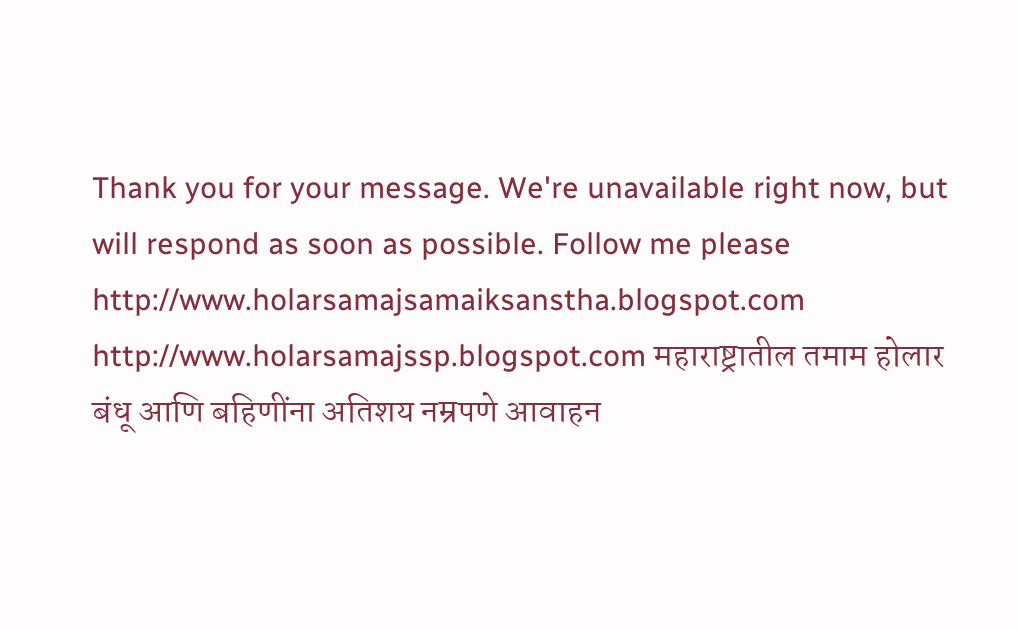Thank you for your message. We're unavailable right now, but will respond as soon as possible. Follow me please http://www.holarsamajsamaiksanstha.blogspot.com http://www.holarsamajssp.blogspot.com महाराष्ट्रातील तमाम होलार बंधू आणि बहिणींना अतिशय नम्रपणे आवाहन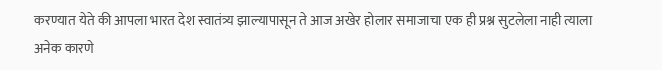करण्यात येते की आपला भारत देश स्वातंत्र्य झाल्यापासून ते आज अखेर होलार समाजाचा एक ही प्रश्न सुटलेला नाही त्याला अनेक कारणे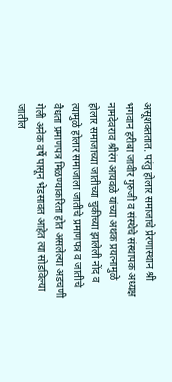असूशक्ततात. परंतु होलार समाजाचे प्रेरणास्थान श्री भगवान हरीबा जावीर गुरुजी व संस्थेचे संस्थापक अध्यक्ष नामदेवराव श्रीरंग आयवळे यांच्या अथक प्रयत्नामुळे होलार समाजाच्या जातीच्या चुकीच्या झालेली नोंद व त्यामुळे होलार समाजाला जातीचे प्रमाणपत्र व जातीचे वैधता प्रमाणपत्र मिळण्याकरिता होत असलेल्या अडचणी गेली अनेक वर्षे पासून भेडसावत आहेत त्या सोडविल्या जातील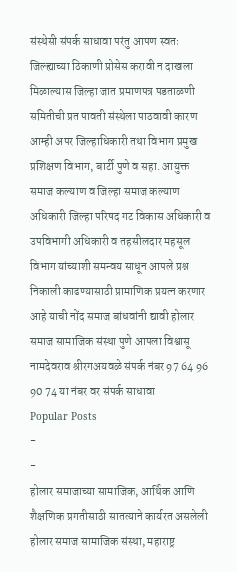संस्थेसी संपर्क साधावा परंतु आपण स्वतः जिल्ह्याच्या ठिकाणी प्रोसेस करावी न दाखला मिळाल्यास जिल्हा जात प्रमाणपत्र पडताळणी समितीची प्रत पावती संस्थेला पाठवावी कारण आम्ही अपर जिल्हाधिकारी तथा विभाग प्रमुख प्रशिक्षण विभाग, बार्टी पुणे व सहा. आयुक्त समाज कल्याण व जिल्हा समाज कल्याण अधिकारी जिल्हा परिषद गट विकास अधिकारी व उपविभागी अधिकारी व तहसीलदार महसूल विभाग यांच्याशी समन्वय साधून आपले प्रश्न निकाली काढण्यासाठी प्रामाणिक प्रयत्न करणार आहे याची नोंद समाज बांधवांनी द्यावी होलार समाज सामाजिक संस्था पुणे आपला विश्वासू नामदेवराव श्रीरगअयवळे संपर्क नंबर 97 64 96 90 74 या नंबर वर संपर्क साधावा
Popular Posts
-
-
होलार समाजाच्या सामाजिक, आर्थिक आणि शैक्षणिक प्रगतीसाठी सातत्याने कार्यरत असलेली होलार समाज सामाजिक संस्था, महाराष्ट्र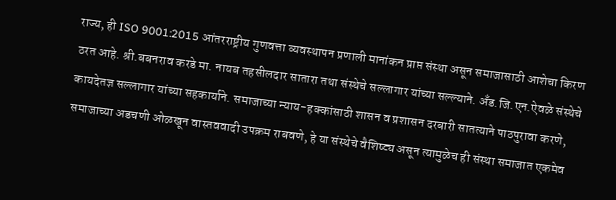राज्य, ही ISO 9001:2015 आंतरराष्ट्रीय गुणवत्ता व्यवस्थापन प्रणाली मानांकन प्राप्त संस्था असून समाजासाठी आशेचा किरण ठरत आहे. श्री.बबनराव करडे मा. नायब तहसीलदार सातारा तथा संस्थेचे सल्लागार यांच्या सल्ल्याने. अँड.जि.एन.ऐवळे संस्थेचे कायदेतज्ञ सल्लागार यांच्या सहकार्याने. समाजाच्या न्याय-हक्कांसाठी शासन व प्रशासन दरबारी सातत्याने पाठपुरावा करणे, समाजाच्या अडचणी ओळखून वास्तववादी उपक्रम राबवणे, हे या संस्थेचे वैशिष्ट्य असून त्यामुळेच ही संस्था समाजात एकमेव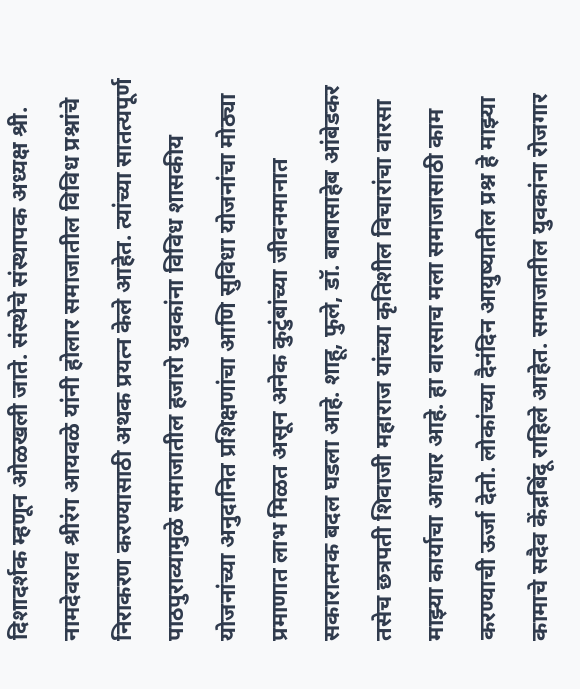दिशादर्शक म्हणून ओळखली जाते. संस्थेचे संस्थापक अध्यक्ष श्री. नामदेवराव श्रीरंग आयवळे यांनी होलार समाजातील विविध प्रश्नांचे निराकरण करण्यासाठी अथक प्रयत्न केले आहेत. त्यांच्या सातत्यपूर्ण पाठपुराव्यामुळे समाजातील हजारो युवकांना विविध शासकीय योजनांच्या अनुदानित प्रशिक्षणांचा आणि सुविधा योजनांचा मोठ्या प्रमाणात लाभ मिळत असून अनेक कुटुंबांच्या जीवनमानात सकारात्मक बदल घडला आहे. शाहू, फुले, डॉ. बाबासाहेब आंबेडकर तसेच छत्रपती शिवाजी महाराज यांच्या कृतिशील विचारांचा वारसा माझ्या कार्याचा आधार आहे. हा वारसाच मला समाजासाठी काम करण्याची ऊर्जा देतो. लोकांच्या दैनंदिन आयुष्यातील प्रश्न हे माझ्या कामाचे सदैव केंद्रबिंदू राहिले आहेत. समाजातील युवकांना रोजगार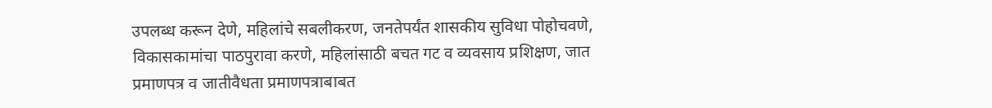उपलब्ध करून देणे, महिलांचे सबलीकरण, जनतेपर्यंत शासकीय सुविधा पोहोचवणे, विकासकामांचा पाठपुरावा करणे, महिलांसाठी बचत गट व व्यवसाय प्रशिक्षण, जात प्रमाणपत्र व जातीवैधता प्रमाणपत्राबाबत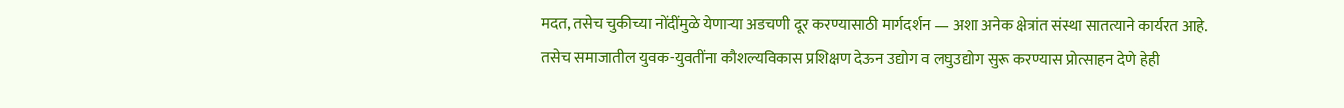मदत, तसेच चुकीच्या नोंदींमुळे येणाऱ्या अडचणी दूर करण्यासाठी मार्गदर्शन — अशा अनेक क्षेत्रांत संस्था सातत्याने कार्यरत आहे. तसेच समाजातील युवक-युवतींना कौशल्यविकास प्रशिक्षण देऊन उद्योग व लघुउद्योग सुरू करण्यास प्रोत्साहन देणे हेही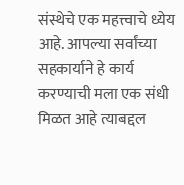संस्थेचे एक महत्त्वाचे ध्येय आहे. आपल्या सर्वांच्या सहकार्याने हे कार्य करण्याची मला एक संधी मिळत आहे त्याबद्दल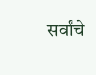सर्वांचे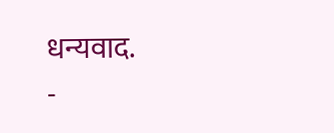धन्यवाद.
-